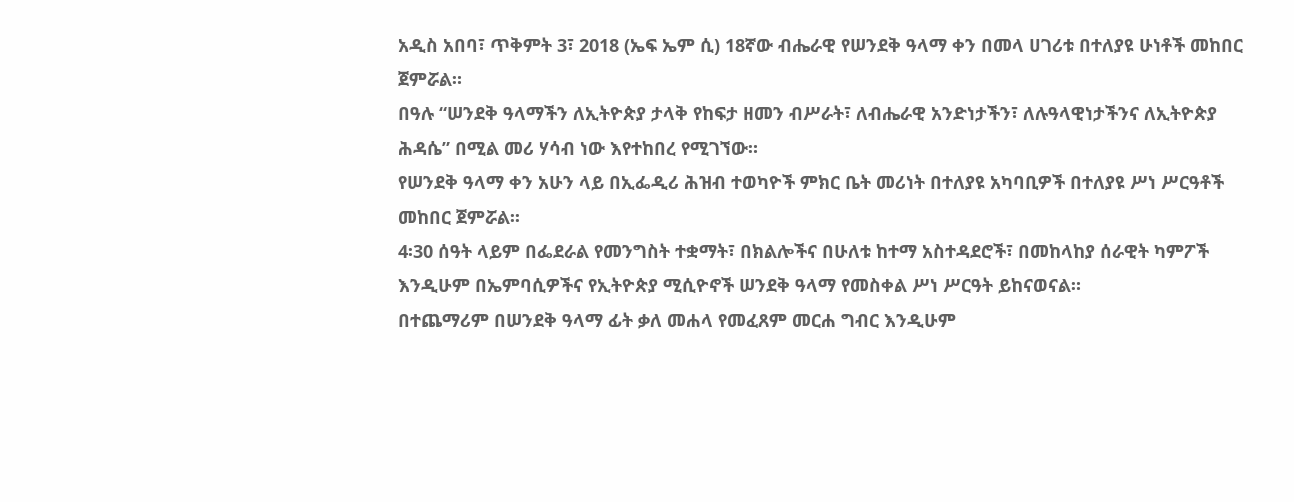አዲስ አበባ፣ ጥቅምት 3፣ 2018 (ኤፍ ኤም ሲ) 18ኛው ብሔራዊ የሠንደቅ ዓላማ ቀን በመላ ሀገሪቱ በተለያዩ ሁነቶች መከበር ጀምሯል።
በዓሉ “ሠንደቅ ዓላማችን ለኢትዮጵያ ታላቅ የከፍታ ዘመን ብሥራት፣ ለብሔራዊ አንድነታችን፣ ለሉዓላዊነታችንና ለኢትዮጵያ ሕዳሴ” በሚል መሪ ሃሳብ ነው እየተከበረ የሚገኘው።
የሠንደቅ ዓላማ ቀን አሁን ላይ በኢፌዲሪ ሕዝብ ተወካዮች ምክር ቤት መሪነት በተለያዩ አካባቢዎች በተለያዩ ሥነ ሥርዓቶች መከበር ጀምሯል፡፡
4፡30 ሰዓት ላይም በፌደራል የመንግስት ተቋማት፣ በክልሎችና በሁለቱ ከተማ አስተዳደሮች፣ በመከላከያ ሰራዊት ካምፖች እንዲሁም በኤምባሲዎችና የኢትዮጵያ ሚሲዮኖች ሠንደቅ ዓላማ የመስቀል ሥነ ሥርዓት ይከናወናል።
በተጨማሪም በሠንደቅ ዓላማ ፊት ቃለ መሐላ የመፈጸም መርሐ ግብር እንዲሁም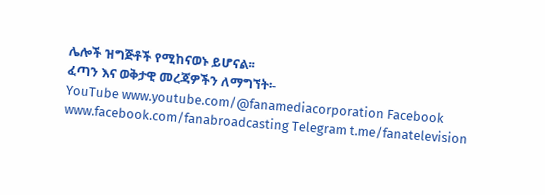ሌሎች ዝግጅቶች የሚከናወኑ ይሆናል፡፡
ፈጣን እና ወቅታዊ መረጃዎችን ለማግኘት፡-
YouTube www.youtube.com/@fanamediacorporation Facebook www.facebook.com/fanabroadcasting Telegram t.me/fanatelevision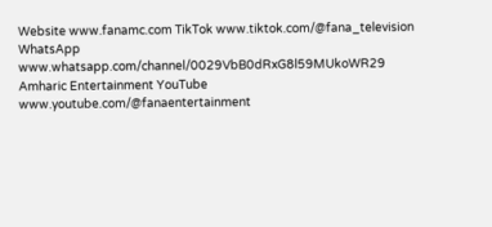Website www.fanamc.com TikTok www.tiktok.com/@fana_television WhatsApp www.whatsapp.com/channel/0029VbB0dRxG8l59MUkoWR29 Amharic Entertainment YouTube www.youtube.com/@fanaentertainment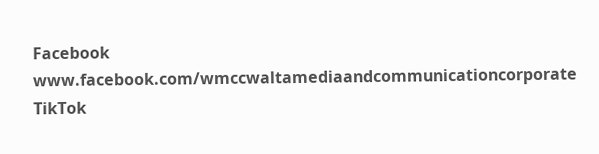Facebook www.facebook.com/wmccwaltamediaandcommunicationcorporate TikTok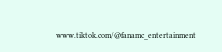www.tiktok.com/@fanamc_entertainment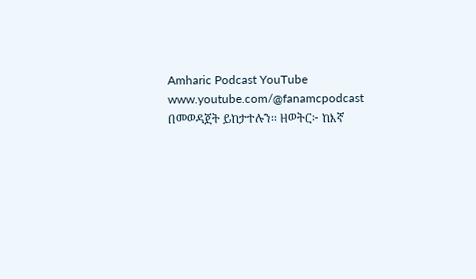Amharic Podcast YouTube www.youtube.com/@fanamcpodcast በመወዳጀት ይከታተሉን፡፡ ዘወትር፦ ከእኛ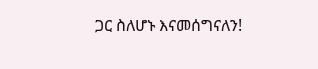ጋር ስለሆኑ እናመሰግናለን!